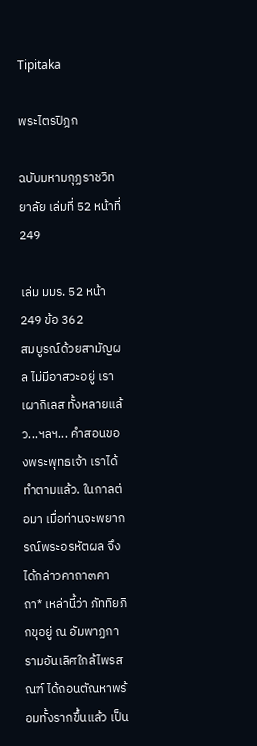Tipitaka

พระไตรปิฎก

ฉบับมหามกุฏราชวิทยาลัย เล่มที่ 52 หน้าที่ 249

เล่ม มมร. 52 หน้า 249 ข้อ 362
สมบูรณ์ด้วยสามัญผล ไม่มีอาสวะอยู่ เราเผากิเลส ทั้งหลายแล้ว...ฯลฯ... คำสอนของพระพุทธเจ้า เราได้ ทำตามแล้ว. ในกาลต่อมา เมื่อท่านจะพยากรณ์พระอรหัตผล จึงได้กล่าวคาถา๓คาถา* เหล่านี้ว่า ภัททิยภิกขุอยู่ ณ อัมพาฏการามอันเลิศใกล้ไพรสณฑ์ ได้ถอนตัณหาพร้อมทั้งรากขึ้นแล้ว เป็น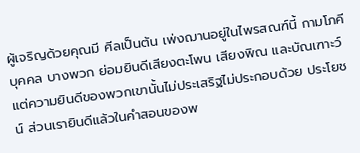ผู้เจริญด้วยคุณมี ศีลเป็นต้น เพ่งฌานอยู่ในไพรสณฑ์นี้ กามโภคีบุคคล บางพวก ย่อมยินดีเสียงตะโพน เสียงพิณ และบัณเฑาะว์ แต่ความยินดีของพวกเขานั้นไม่ประเสริฐไม่ประกอบด้วย ประโยชน์ ส่วนเรายินดีแล้วในคำสอนของพ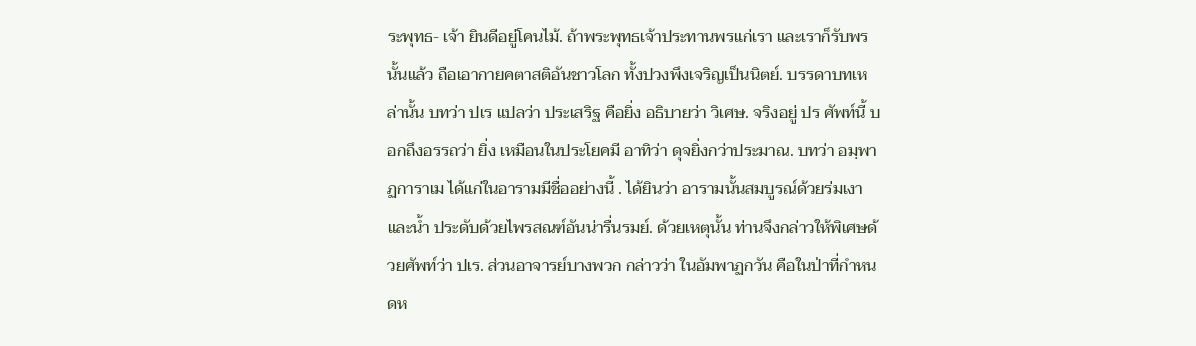ระพุทธ- เจ้า ยินดีอยู่โคนไม้. ถ้าพระพุทธเจ้าประทานพรแก่เรา และเราก็รับพรนั้นแล้ว ถือเอากายคตาสติอันชาวโลก ทั้งปวงพึงเจริญเป็นนิตย์. บรรดาบทเหล่านั้น บทว่า ปเร แปลว่า ประเสริฐ คือยิ่ง อธิบายว่า วิเศษ. จริงอยู่ ปร ศัพท์นี้ บอกถึงอรรถว่า ยิ่ง เหมือนในประโยคมี อาทิว่า ดุจยิ่งกว่าประมาณ. บทว่า อมฺพาฏการาเม ได้แก่ในอารามมีชื่ออย่างนี้ . ได้ยินว่า อารามนั้นสมบูรณ์ด้วยร่มเงาและน้ำ ประดับด้วยไพรสณฑ์อันน่ารื่นรมย์. ด้วยเหตุนั้น ท่านจึงกล่าวให้พิเศษด้วยศัพท์ว่า ปเร. ส่วนอาจารย์บางพวก กล่าวว่า ในอัมพาฏกวัน คือในป่าที่กำหนดห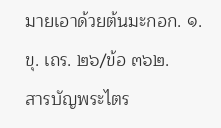มายเอาด้วยต้นมะกอก. ๑. ขุ. เถร. ๒๖/ข้อ ๓๖๒.
สารบัญพระไตร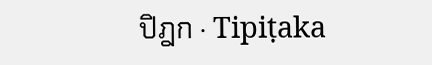ปิฎก · Tipiṭaka